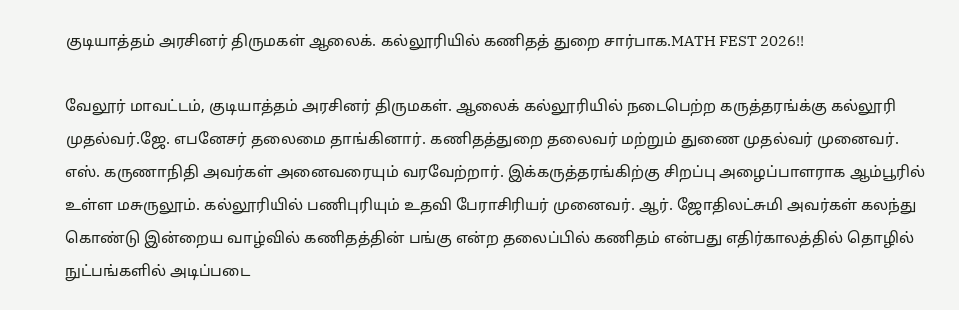குடியாத்தம் அரசினர் திருமகள் ஆலைக். கல்லூரியில் கணிதத் துறை சார்பாக.MATH FEST 2026!!

வேலூர் மாவட்டம், குடியாத்தம் அரசினர் திருமகள். ஆலைக் கல்லூரியில் நடைபெற்ற கருத்தரங்க்கு கல்லூரி முதல்வர்.ஜே. எபனேசர் தலைமை தாங்கினார். கணிதத்துறை தலைவர் மற்றும் துணை முதல்வர் முனைவர். எஸ். கருணாநிதி அவர்கள் அனைவரையும் வரவேற்றார். இக்கருத்தரங்கிற்கு சிறப்பு அழைப்பாளராக ஆம்பூரில் உள்ள மசுருலூம். கல்லூரியில் பணிபுரியும் உதவி பேராசிரியர் முனைவர். ஆர். ஜோதிலட்சுமி அவர்கள் கலந்து கொண்டு இன்றைய வாழ்வில் கணிதத்தின் பங்கு என்ற தலைப்பில் கணிதம் என்பது எதிர்காலத்தில் தொழில் நுட்பங்களில் அடிப்படை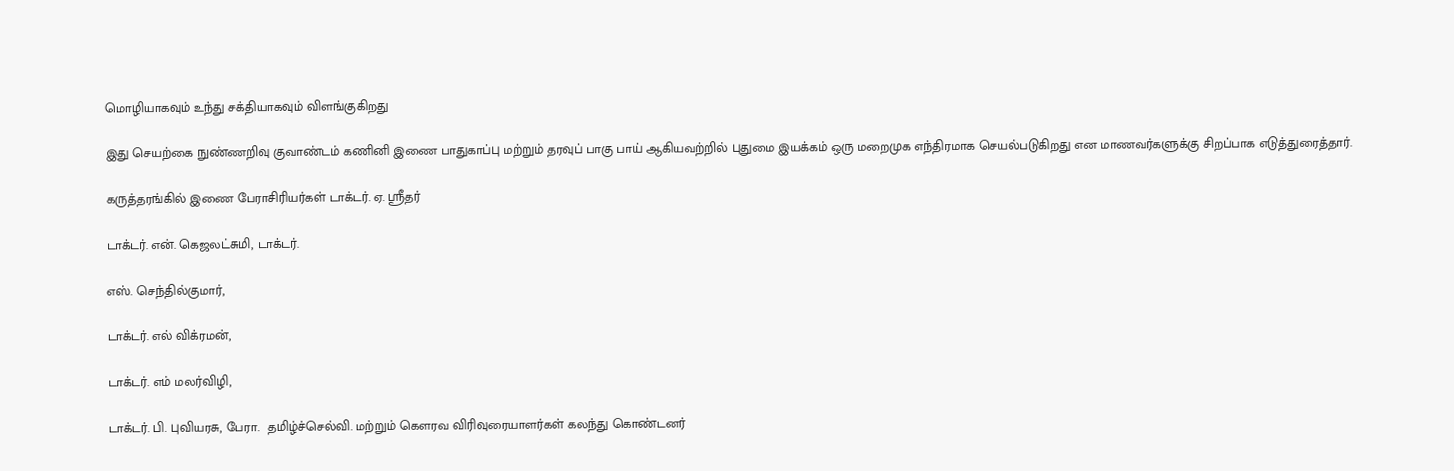மொழியாகவும் உந்து சக்தியாகவும் விளங்குகிறது

இது செயற்கை நுண்ணறிவு குவாண்டம் கணினி இணை பாதுகாப்பு மற்றும் தரவுப் பாகு பாய் ஆகியவற்றில் புதுமை இயக்கம் ஒரு மறைமுக எந்திரமாக செயல்படுகிறது என மாணவர்களுக்கு சிறப்பாக எடுத்துரைத்தார்.

கருத்தரங்கில் இணை பேராசிரியர்கள் டாக்டர். ஏ. ஸ்ரீதர்

டாக்டர். என். கெஜலட்சுமி, டாக்டர்.

எஸ். செந்தில்குமார்,

டாக்டர். எல் விக்ரமன்,

டாக்டர். எம் மலர்விழி,

டாக்டர். பி. புவியரசு, பேரா.  தமிழ்ச்செல்வி. மற்றும் கௌரவ விரிவுரையாளர்கள் கலந்து கொண்டனர்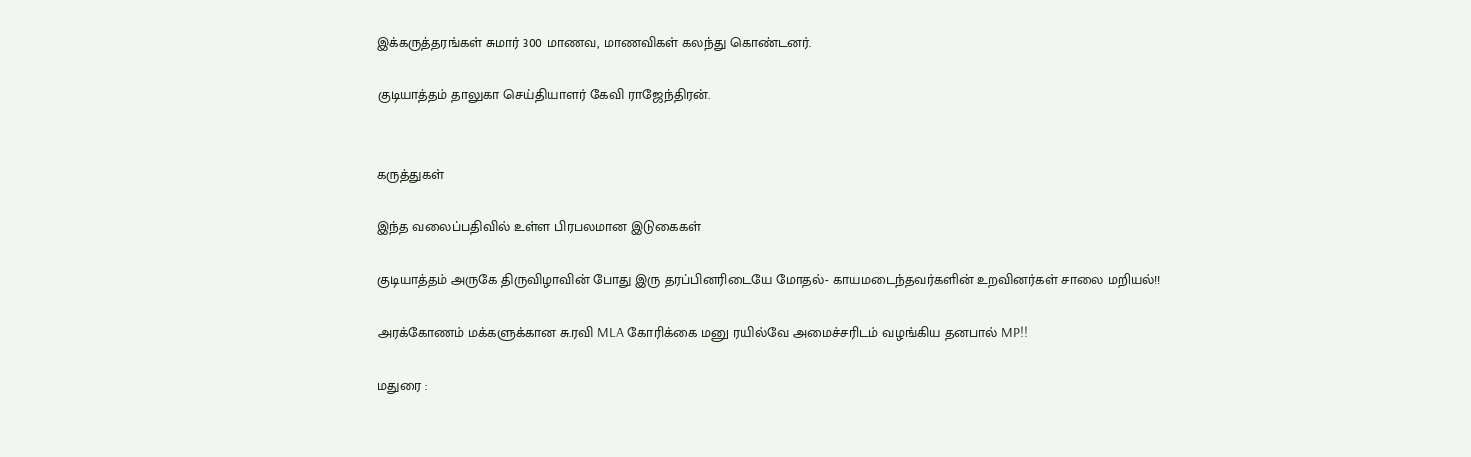இக்கருத்தரங்கள் சுமார் 300 மாணவ, மாணவிகள் கலந்து கொண்டனர்.

குடியாத்தம் தாலுகா செய்தியாளர் கேவி ராஜேந்திரன்.


கருத்துகள்

இந்த வலைப்பதிவில் உள்ள பிரபலமான இடுகைகள்

குடியாத்தம் அருகே திருவிழாவின் போது இரு தரப்பினரிடையே மோதல்- காயமடைந்தவர்களின் உறவினர்கள் சாலை மறியல்!!

அரக்கோணம் மக்களுக்கான சு.ரவி MLA கோரிக்கை மனு ரயில்வே அமைச்சரிடம் வழங்கிய தனபால் MP!!

மதுரை :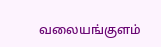வலையங்குளம்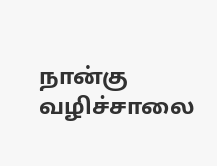நான்கு வழிச்சாலை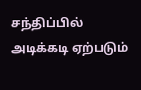சந்திப்பில் அடிக்கடி ஏற்படும்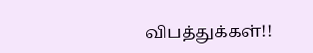விபத்துக்கள்!!